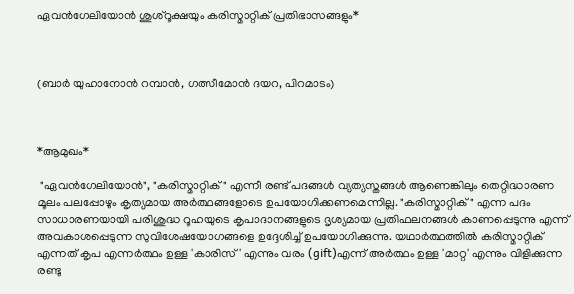ഏവൻഗേലിയോൻ ശുശ്റൂക്ഷയും കരിസ്മാറ്റിക് പ്രതിഭാസങ്ങളും*



(ബാർ യുഹാനോൻ റമ്പാൻ, ഗത്സീമോൻ ദയറ, പിറമാടം)



*ആമുഖം*

 "ഏവൻഗേലിയോൻ", "കരിസ്മാറ്റിക്" എന്നീ രണ്ട് പദങ്ങൾ വ്യത്യസ്തങ്ങൾ ആണെങ്കിലും തെറ്റിദ്ധാരണ മൂലം പലപ്പോഴും കൃത്യമായ അർത്ഥങ്ങളോടെ ഉപയോഗിക്കണമെന്നില്ല. "കരിസ്മാറ്റിക്" എന്ന പദം സാധാരണയായി പരിശുദ്ധ റൂഹയുടെ കൃപാദാനങ്ങളുടെ ദൃശ്യമായ പ്രതിഫലനങ്ങൾ കാണപ്പെടുന്നു എന്ന് അവകാശപ്പെടുന്ന സുവിശേഷയോഗങ്ങളെ ഉദ്ദേശിച്ച് ഉപയോഗിക്കുന്നു. യഥാർത്ഥത്തിൽ കരിസ്മാറ്റിക് എന്നത് കൃപ എന്നർത്ഥം ഉള്ള 'കാരിസ്' എന്നും വരം (gift)എന്ന് അർത്ഥം ഉള്ള 'മാറ്റ' എന്നും വിളിക്കുന്ന രണ്ടു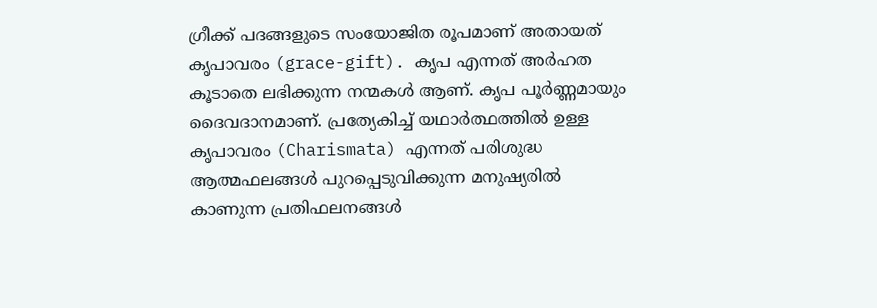ഗ്രീക്ക് പദങ്ങളുടെ സംയോജിത രൂപമാണ് അതായത് കൃപാവരം (grace-gift). കൃപ എന്നത് അർഹത കൂടാതെ ലഭിക്കുന്ന നന്മകൾ ആണ്. കൃപ പൂർണ്ണമായും ദൈവദാനമാണ്. പ്രത്യേകിച്ച് യഥാർത്ഥത്തിൽ ഉള്ള കൃപാവരം (Charismata) എന്നത് പരിശുദ്ധ ആത്മഫലങ്ങൾ പുറപ്പെടുവിക്കുന്ന മനുഷ്യരിൽ കാണുന്ന പ്രതിഫലനങ്ങൾ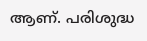ആണ്. പരിശുദ്ധ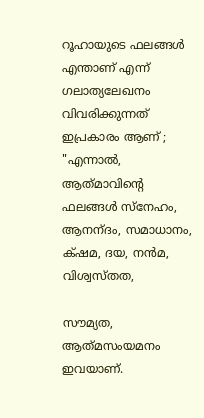റൂഹായുടെ ഫലങ്ങൾ എന്താണ് എന്ന് ഗലാത്യലേഖനം വിവരിക്കുന്നത് ഇപ്രകാരം ആണ് ; "എന്നാല്‍, ആത്‌മാവിന്റെ ഫലങ്ങള്‍ സ്‌നേഹം, ആനന്‌ദം, സമാധാനം, ക്‌ഷമ, ദയ, നന്‍മ, വിശ്വസ്‌തത,

സൗമ്യത, ആത്‌മസംയമനം ഇവയാണ്‌.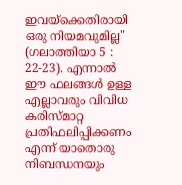ഇവയ്‌ക്കെതിരായി ഒരു നിയമവുമില്ല" (ഗലാത്തിയാ 5 : 22-23). എന്നാൽ ഈ ഫലങ്ങൾ ഉള്ള എല്ലാവരും വിവിധ കരിസ്മാറ്റ പ്രതിഫലിപ്പിക്കണം എന്ന് യാതൊരു നിബന്ധനയും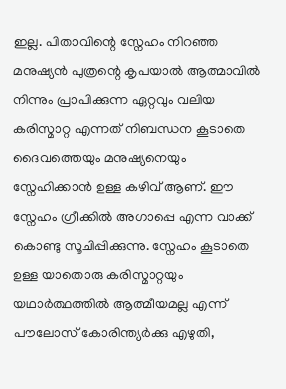ഇല്ല. പിതാവിന്റെ സ്നേഹം നിറഞ്ഞ മനുഷ്യൻ പുത്രന്റെ കൃപയാൽ ആത്മാവിൽ നിന്നും പ്രാപിക്കുന്ന ഏറ്റവും വലിയ കരിസ്മാറ്റ എന്നത് നിബന്ധന കൂടാതെ ദൈവത്തെയും മനുഷ്യനെയും സ്നേഹിക്കാൻ ഉള്ള കഴിവ് ആണ്. ഈ സ്നേഹം ഗ്രീക്കിൽ അഗാപ്പെ എന്ന വാക്ക് കൊണ്ടു സൂചിപ്പിക്കുന്നു. സ്നേഹം കൂടാതെ ഉള്ള യാതൊരു കരിസ്മാറ്റയും യഥാർത്ഥത്തിൽ ആത്മീയമല്ല എന്ന് പൗലോസ് കോരിന്ത്യർക്കു എഴുതി,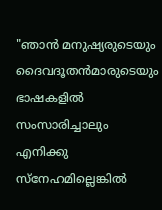"ഞാന്‍ മനുഷ്യരുടെയും ദൈവദൂതന്‍മാരുടെയും ഭാഷകളില്‍ സംസാരിച്ചാലും എനിക്കു സ്‌നേഹമില്ലെങ്കില്‍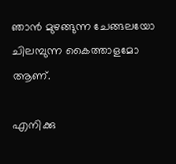ഞാന്‍ മുഴങ്ങുന്ന ചേങ്ങലയോ ചിലമ്പുന്ന കൈത്താളമോ ആണ്‌.

എനിക്കു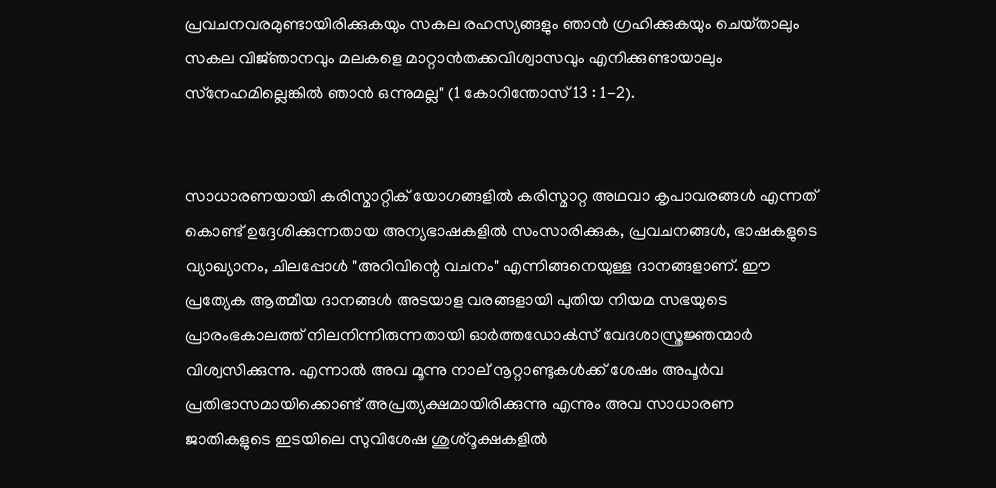പ്രവചനവരമുണ്ടായിരിക്കുകയും സകല രഹസ്യങ്ങളും ഞാന്‍ ഗ്രഹിക്കുകയും ചെയ്‌താലും സകല വിജ്‌ഞാനവും മലകളെ മാറ്റാന്‍തക്കവിശ്വാസവും എനിക്കുണ്ടായാലും സ്‌നേഹമില്ലെങ്കില്‍ ഞാന്‍ ഒന്നുമല്ല" (1 കോറിന്തോസ്‌ 13 : 1-2).


സാധാരണയായി കരിസ്മാറ്റിക് യോഗങ്ങളിൽ കരിസ്മാറ്റ അഥവാ കൃപാവരങ്ങൾ എന്നത് കൊണ്ട് ഉദ്ദേശിക്കുന്നതായ അന്യഭാഷകളിൽ സംസാരിക്കുക, പ്രവചനങ്ങൾ, ഭാഷകളുടെ വ്യാഖ്യാനം, ചിലപ്പോൾ "അറിവിന്റെ വചനം" എന്നിങ്ങനെയുള്ള ദാനങ്ങളാണ്. ഈ പ്രത്യേക ആത്മീയ ദാനങ്ങൾ അടയാള വരങ്ങളായി പുതിയ നിയമ സഭയുടെ പ്രാരംഭകാലത്ത് നിലനിന്നിരുന്നതായി ഓർത്തഡോൿസ്‌ വേദശാസ്ത്രജ്ഞന്മാർ വിശ്വസിക്കുന്നു. എന്നാൽ അവ മൂന്നു നാല് നൂറ്റാണ്ടുകൾക്ക് ശേഷം അപൂർവ പ്രതിഭാസമായിക്കൊണ്ട് അപ്രത്യക്ഷമായിരിക്കുന്നു എന്നും അവ സാധാരണ ജാതികളുടെ ഇടയിലെ സുവിശേഷ ശുശ്റൂക്ഷകളിൽ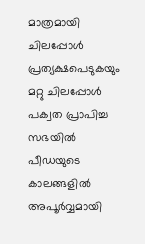മാത്രമായി ചിലപ്പോൾ പ്രത്യക്ഷപെടുകയും മറ്റു ചിലപ്പോൾ പക്വത പ്രാപിച്ച സഭയിൽ പീഡയുടെ കാലങ്ങളിൽ അപൂർവ്വമായി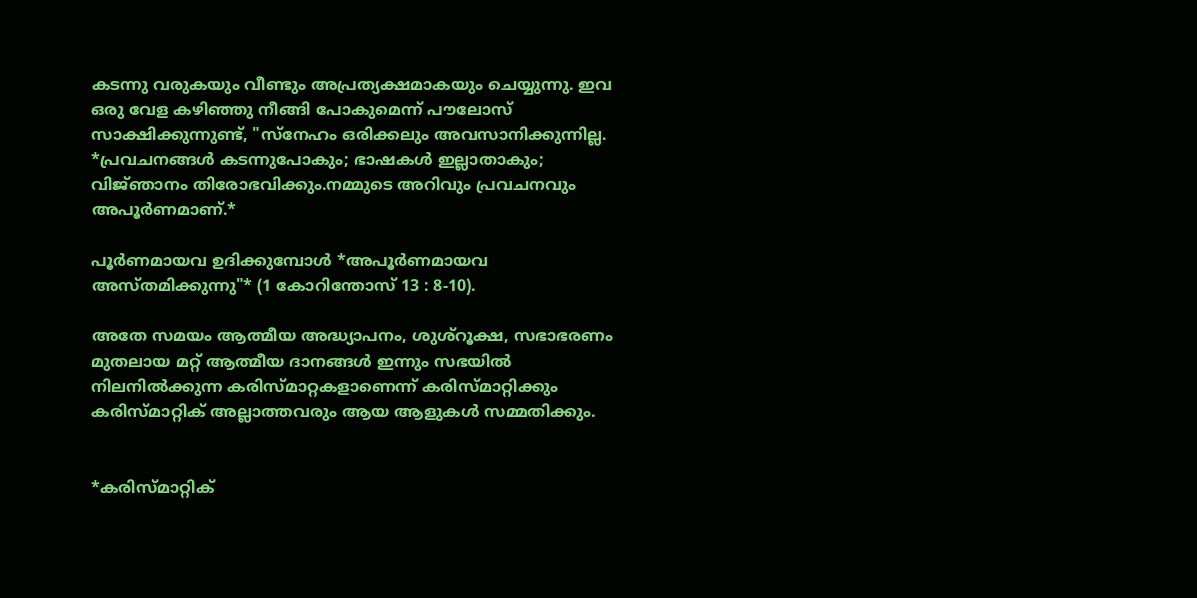കടന്നു വരുകയും വീണ്ടും അപ്രത്യക്ഷമാകയും ചെയ്യുന്നു. ഇവ ഒരു വേള കഴിഞ്ഞു നീങ്ങി പോകുമെന്ന് പൗലോസ് സാക്ഷിക്കുന്നുണ്ട്, "സ്‌നേഹം ഒരിക്കലും അവസാനിക്കുന്നില്ല. *പ്രവചനങ്ങള്‍ കടന്നുപോകും; ഭാഷകള്‍ ഇല്ലാതാകും; വിജ്‌ഞാനം തിരോഭവിക്കും.നമ്മുടെ അറിവും പ്രവചനവും അപൂര്‍ണമാണ്‌.*

പൂര്‍ണമായവ ഉദിക്കുമ്പോള്‍ *അപൂര്‍ണമായവ അസ്‌തമിക്കുന്നു"* (1 കോറിന്തോസ്‌ 13 : 8-10).

അതേ സമയം ആത്മീയ അദ്ധ്യാപനം, ശുശ്റൂക്ഷ, സഭാഭരണം മുതലായ മറ്റ് ആത്മീയ ദാനങ്ങൾ ഇന്നും സഭയിൽ നിലനിൽക്കുന്ന കരിസ്മാറ്റകളാണെന്ന് കരിസ്മാറ്റിക്കും കരിസ്മാറ്റിക് അല്ലാത്തവരും ആയ ആളുകൾ സമ്മതിക്കും.


*കരിസ്മാറ്റിക്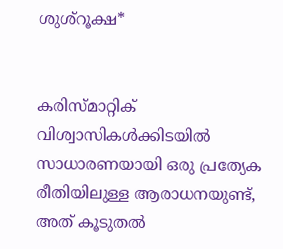ശുശ്റൂക്ഷ*


കരിസ്മാറ്റിക് വിശ്വാസികൾക്കിടയിൽ സാധാരണയായി ഒരു പ്രത്യേക രീതിയിലുള്ള ആരാധനയുണ്ട്, അത് കൂടുതൽ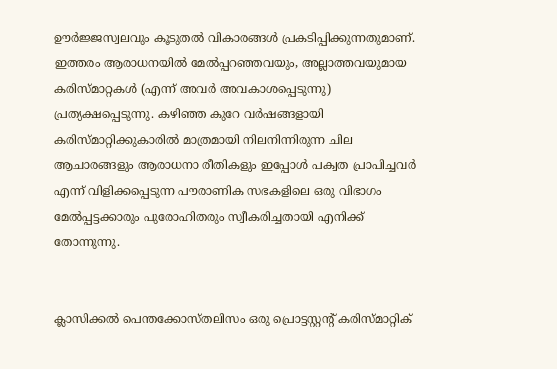ഊർജ്ജസ്വലവും കൂടുതൽ വികാരങ്ങൾ പ്രകടിപ്പിക്കുന്നതുമാണ്. ഇത്തരം ആരാധനയിൽ മേൽപ്പറഞ്ഞവയും, അല്ലാത്തവയുമായ കരിസ്‌മാറ്റകൾ (എന്ന് അവർ അവകാശപ്പെടുന്നു) പ്രത്യക്ഷപ്പെടുന്നു. കഴിഞ്ഞ കുറേ വർഷങ്ങളായി കരിസ്മാറ്റിക്കുകാരിൽ മാത്രമായി നിലനിന്നിരുന്ന ചില ആചാരങ്ങളും ആരാധനാ രീതികളും ഇപ്പോൾ പക്വത പ്രാപിച്ചവർ എന്ന് വിളിക്കപ്പെടുന്ന പൗരാണിക സഭകളിലെ ഒരു വിഭാഗം മേൽപ്പട്ടക്കാരും പുരോഹിതരും സ്വീകരിച്ചതായി എനിക്ക് തോന്നുന്നു.


ക്ലാസിക്കൽ പെന്തക്കോസ്തലിസം ഒരു പ്രൊട്ടസ്റ്റന്റ് കരിസ്മാറ്റിക്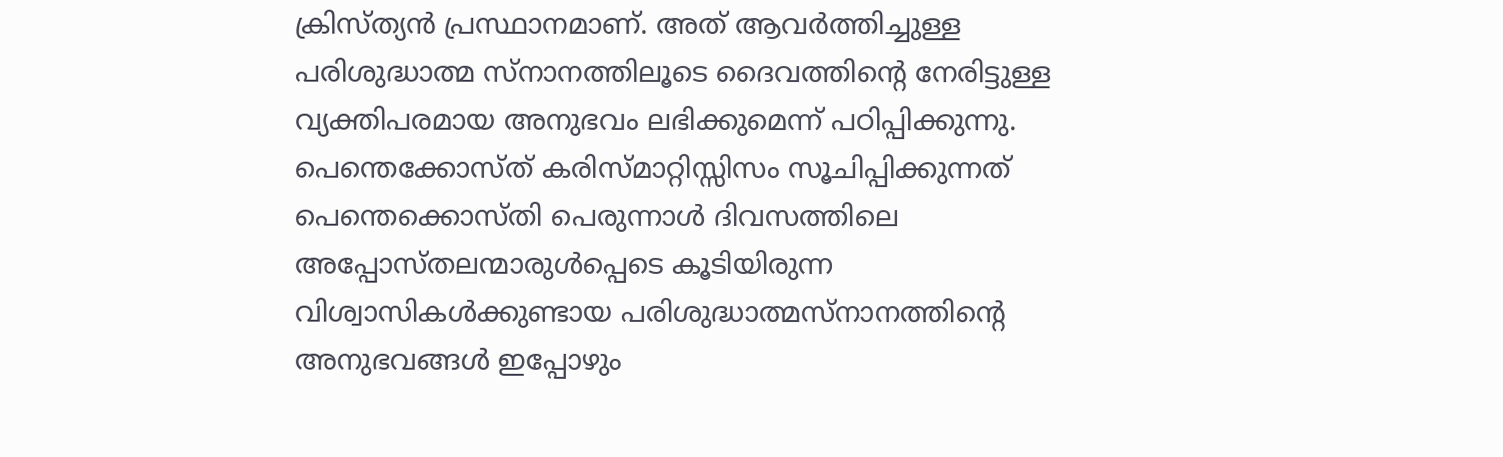ക്രിസ്ത്യൻ പ്രസ്ഥാനമാണ്. അത് ആവർത്തിച്ചുള്ള പരിശുദ്ധാത്മ സ്നാനത്തിലൂടെ ദൈവത്തിന്റെ നേരിട്ടുള്ള വ്യക്തിപരമായ അനുഭവം ലഭിക്കുമെന്ന് പഠിപ്പിക്കുന്നു. പെന്തെക്കോസ്ത് കരിസ്മാറ്റിസ്സിസം സൂചിപ്പിക്കുന്നത് പെന്തെക്കൊസ്തി പെരുന്നാൾ ദിവസത്തിലെ അപ്പോസ്തലന്മാരുൾപ്പെടെ കൂടിയിരുന്ന വിശ്വാസികൾക്കുണ്ടായ പരിശുദ്ധാത്മസ്നാനത്തിന്റെ അനുഭവങ്ങൾ ഇപ്പോഴും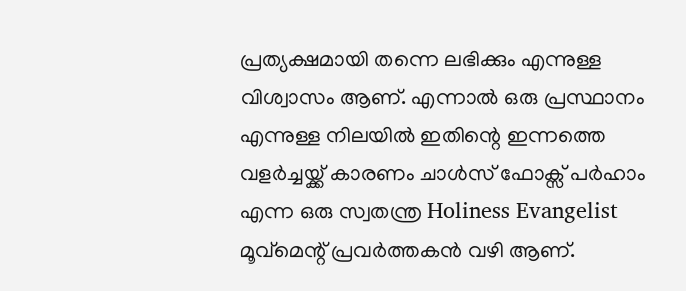പ്രത്യക്ഷമായി തന്നെ ലഭിക്കും എന്നുള്ള വിശ്വാസം ആണ്. എന്നാൽ ഒരു പ്രസ്ഥാനം എന്നുള്ള നിലയിൽ ഇതിന്റെ ഇന്നത്തെ വളർച്ചയ്ക്ക് കാരണം ചാൾസ് ഫോക്സ് പർഹാം എന്ന ഒരു സ്വതന്ത്ര Holiness Evangelist മൂവ്മെന്റ് പ്രവർത്തകൻ വഴി ആണ്.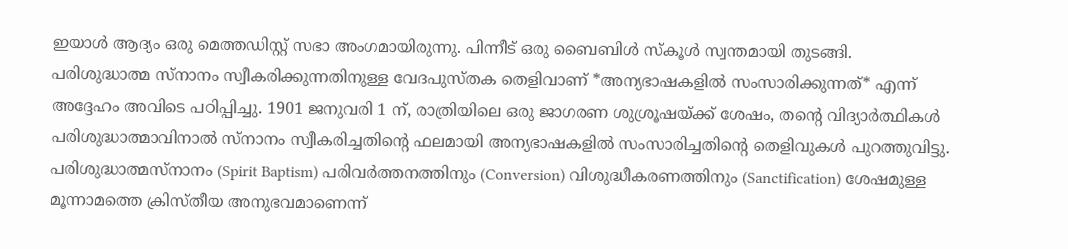ഇയാൾ ആദ്യം ഒരു മെത്തഡിസ്റ്റ് സഭാ അംഗമായിരുന്നു. പിന്നീട് ഒരു ബൈബിൾ സ്കൂൾ സ്വന്തമായി തുടങ്ങി. പരിശുദ്ധാത്മ സ്നാനം സ്വീകരിക്കുന്നതിനുള്ള വേദപുസ്തക തെളിവാണ് *അന്യഭാഷകളിൽ സംസാരിക്കുന്നത്* എന്ന് അദ്ദേഹം അവിടെ പഠിപ്പിച്ചു. 1901 ജനുവരി 1 ന്, രാത്രിയിലെ ഒരു ജാഗരണ ശുശ്രൂഷയ്ക്ക് ശേഷം, തന്റെ വിദ്യാർത്ഥികൾ പരിശുദ്ധാത്മാവിനാൽ സ്നാനം സ്വീകരിച്ചതിന്റെ ഫലമായി അന്യഭാഷകളിൽ സംസാരിച്ചതിന്റെ തെളിവുകൾ പുറത്തുവിട്ടു. പരിശുദ്ധാത്മസ്നാനം (Spirit Baptism) പരിവർത്തനത്തിനും (Conversion) വിശുദ്ധീകരണത്തിനും (Sanctification) ശേഷമുള്ള മൂന്നാമത്തെ ക്രിസ്തീയ അനുഭവമാണെന്ന്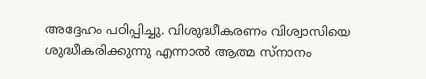അദ്ദേഹം പഠിപ്പിച്ചു. വിശുദ്ധീകരണം വിശ്വാസിയെ ശുദ്ധീകരിക്കുന്നു എന്നാൽ ആത്മ സ്നാനം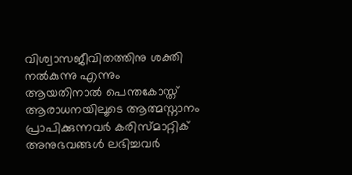വിശ്വാസജീവിതത്തിനു ശക്തി നൽകുന്നു എന്നും ആയതിനാൽ പെന്തകോസ്ത് ആരാധനയിലൂടെ ആത്മസ്നാനം പ്രാപിക്കുന്നവർ കരിസ്മാറ്റിക് അനുഭവങ്ങൾ ലഭിച്ചവർ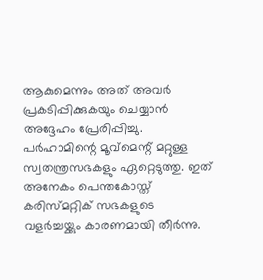ആകുമെന്നും അത് അവർ പ്രകടിപ്പിക്കുകയും ചെയ്യാൻ അദ്ദേഹം പ്രേരിപ്പിച്ചു. പർഹാമിന്റെ മൂവ്മെന്റ് മറ്റുള്ള സ്വതന്ത്രസഭകളും ഏറ്റെടുത്തു. ഇത് അനേകം പെന്തകോസ്ത് കരിസ്‌മറ്റിക് സഭകളുടെ വളർച്ചയ്ക്കും കാരണമായി തീർന്നു.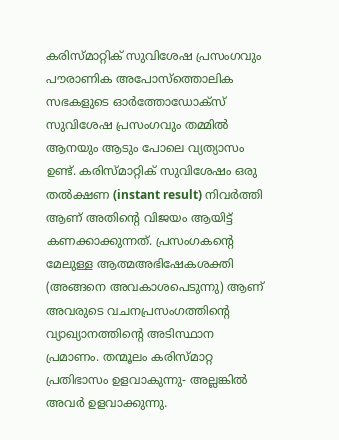കരിസ്മാറ്റിക് സുവിശേഷ പ്രസംഗവും പൗരാണിക അപോസ്ത്തൊലിക സഭകളുടെ ഓർത്തോഡോക്സ് സുവിശേഷ പ്രസംഗവും തമ്മിൽ ആനയും ആടും പോലെ വ്യത്യാസം ഉണ്ട്. കരിസ്മാറ്റിക് സുവിശേഷം ഒരു തൽക്ഷണ (instant result) നിവർത്തി ആണ് അതിന്റെ വിജയം ആയിട്ട് കണക്കാക്കുന്നത്. പ്രസംഗകന്റെ മേലുള്ള ആത്മഅഭിഷേകശക്തി (അങ്ങനെ അവകാശപെടുന്നു) ആണ് അവരുടെ വചനപ്രസംഗത്തിന്റെ വ്യാഖ്യാനത്തിന്റെ അടിസ്ഥാന പ്രമാണം. തന്മൂലം കരിസ്മാറ്റ പ്രതിഭാസം ഉളവാകുന്നു- അല്ലങ്കിൽ അവർ ഉളവാക്കുന്നു.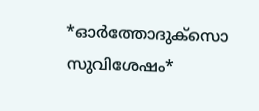*ഓർത്തോദുക്സൊ സുവിശേഷം*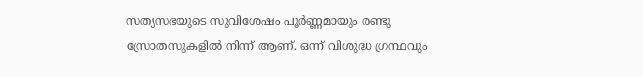സത്യസഭയുടെ സുവിശേഷം പൂർണ്ണമായും രണ്ടു സ്രോതസുകളിൽ നിന്ന് ആണ്. ഒന്ന് വിശുദ്ധ ഗ്രന്ഥവും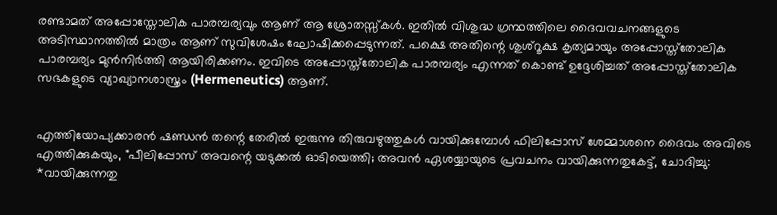രണ്ടാമത് അപ്പോസ്തോലിക പാരമ്പര്യവും ആണ് ആ ശ്രോതസ്സ്കൾ. ഇതിൽ വിശുദ്ധ ഗ്രന്ഥത്തിലെ ദൈവവചനങ്ങളുടെ അടിസ്ഥാനത്തിൽ മാത്രം ആണ് സുവിശേഷം ഘോഷിക്കപ്പെടുന്നത്. പക്ഷെ അതിന്റെ ശുശ്റൂക്ഷ കൃത്യമായും അപ്പോസ്ത്തോലിക പാരമ്പര്യം മുൻനിർത്തി ആയിരിക്കണം. ഇവിടെ അപ്പോസ്ത്തോലിക പാരമ്പര്യം എന്നത് കൊണ്ട് ഉദ്ദേശിച്ചത് അപ്പോസ്ത്തോലിക സഭകളുടെ വ്യാഖ്യാനശാസ്ത്രം (Hermeneutics) ആണ്.


എത്തിയോപ്യക്കാരൻ ഷണ്ഡൻ തന്റെ തേരിൽ ഇരുന്നു തിരുവഴുത്തുകൾ വായിക്കുമ്പോൾ ഫിലിപ്പോസ് ശേമ്മാശനെ ദൈവം അവിടെ എത്തിക്കുകയും, "പീലിപ്പോസ്‌ അവന്റെ യടുക്കല്‍ ഓടിയെത്തി; അവന്‍ ഏശയ്യായുടെ പ്രവചനം വായിക്കുന്നതുകേട്ട്‌, ചോദിച്ചു: *വായിക്കുന്നതു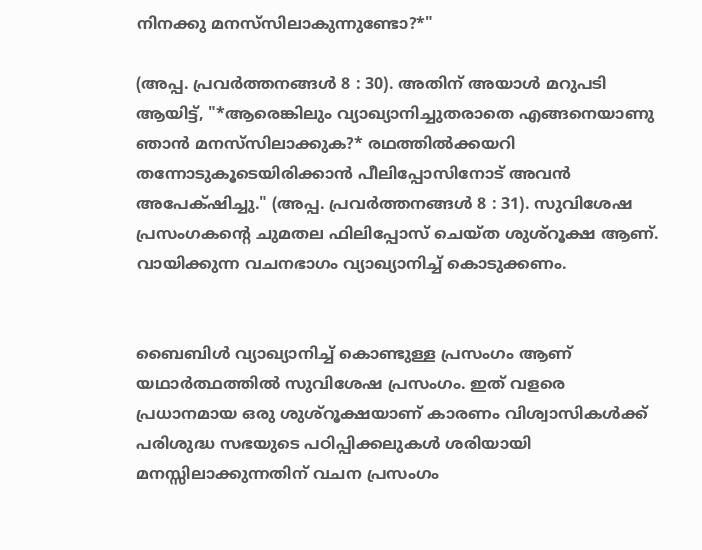നിനക്കു മനസ്‌സിലാകുന്നുണ്ടോ?*"

(അപ്പ. പ്രവര്‍ത്തനങ്ങള്‍ 8 : 30). അതിന് അയാൾ മറുപടി ആയിട്ട്, "*ആരെങ്കിലും വ്യാഖ്യാനിച്ചുതരാതെ എങ്ങനെയാണു ഞാന്‍ മനസ്‌സിലാക്കുക?* രഥത്തില്‍ക്കയറി തന്നോടുകൂടെയിരിക്കാന്‍ പീലിപ്പോസിനോട്‌ അവന്‍ അപേക്‌ഷിച്ചു." (അപ്പ. പ്രവര്‍ത്തനങ്ങള്‍ 8 : 31). സുവിശേഷ പ്രസംഗകന്റെ ചുമതല ഫിലിപ്പോസ് ചെയ്ത ശുശ്റൂക്ഷ ആണ്. വായിക്കുന്ന വചനഭാഗം വ്യാഖ്യാനിച്ച് കൊടുക്കണം.


ബൈബിൾ വ്യാഖ്യാനിച്ച് കൊണ്ടുള്ള പ്രസംഗം ആണ് യഥാർത്ഥത്തിൽ സുവിശേഷ പ്രസംഗം. ഇത് വളരെ പ്രധാനമായ ഒരു ശുശ്റൂക്ഷയാണ് കാരണം വിശ്വാസികൾക്ക് പരിശുദ്ധ സഭയുടെ പഠിപ്പിക്കലുകൾ ശരിയായി മനസ്സിലാക്കുന്നതിന് വചന പ്രസംഗം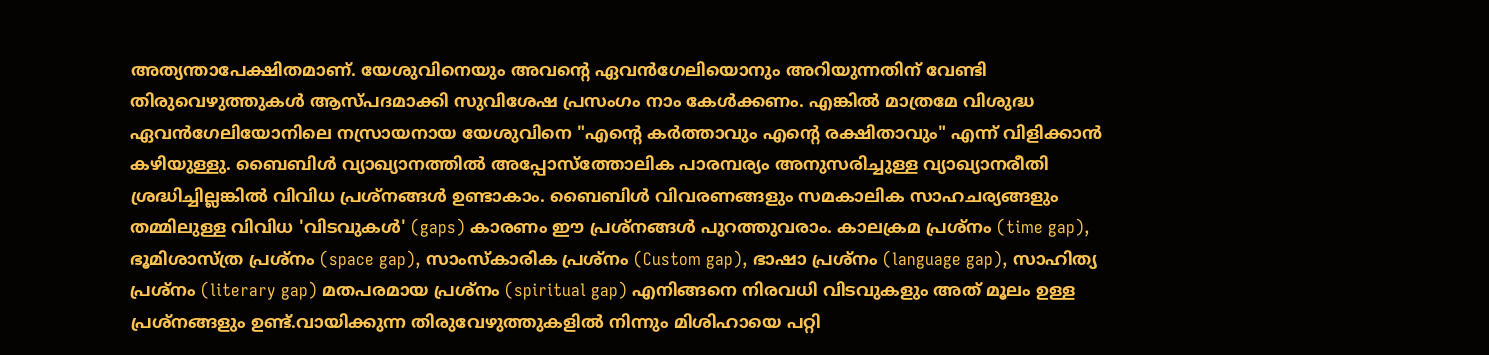അത്യന്താപേക്ഷിതമാണ്. യേശുവിനെയും അവന്റെ ഏവൻഗേലിയൊനും അറിയുന്നതിന് വേണ്ടി തിരുവെഴുത്തുകൾ ആസ്പദമാക്കി സുവിശേഷ പ്രസംഗം നാം കേൾക്കണം. എങ്കിൽ മാത്രമേ വിശുദ്ധ ഏവൻഗേലിയോനിലെ നസ്രായനായ യേശുവിനെ "എന്റെ കർത്താവും എന്റെ രക്ഷിതാവും" എന്ന് വിളിക്കാൻ കഴിയുള്ളു. ബൈബിൾ വ്യാഖ്യാനത്തിൽ അപ്പോസ്ത്തോലിക പാരമ്പര്യം അനുസരിച്ചുള്ള വ്യാഖ്യാനരീതി ശ്രദ്ധിച്ചില്ലങ്കിൽ വിവിധ പ്രശ്നങ്ങൾ ഉണ്ടാകാം. ബൈബിൾ വിവരണങ്ങളും സമകാലിക സാഹചര്യങ്ങളും തമ്മിലുള്ള വിവിധ 'വിടവുകൾ' (gaps) കാരണം ഈ പ്രശ്നങ്ങൾ പുറത്തുവരാം. കാലക്രമ പ്രശ്നം (time gap), ഭൂമിശാസ്ത്ര പ്രശ്നം (space gap), സാംസ്കാരിക പ്രശ്നം (Custom gap), ഭാഷാ പ്രശ്നം (language gap), സാഹിത്യ പ്രശ്നം (literary gap) മതപരമായ പ്രശ്നം (spiritual gap) എനിങ്ങനെ നിരവധി വിടവുകളും അത് മൂലം ഉള്ള പ്രശ്നങ്ങളും ഉണ്ട്.വായിക്കുന്ന തിരുവേഴുത്തുകളിൽ നിന്നും മിശിഹായെ പറ്റി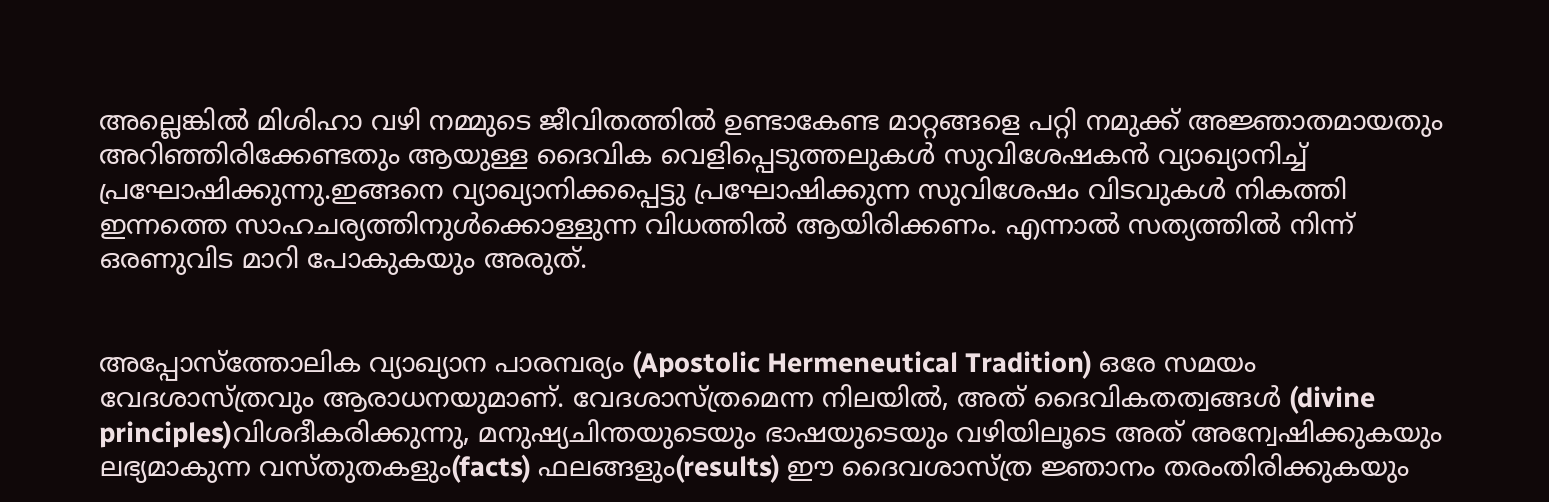അല്ലെങ്കിൽ മിശിഹാ വഴി നമ്മുടെ ജീവിതത്തിൽ ഉണ്ടാകേണ്ട മാറ്റങ്ങളെ പറ്റി നമുക്ക് അജ്ഞാതമായതും അറിഞ്ഞിരിക്കേണ്ടതും ആയുള്ള ദൈവിക വെളിപ്പെടുത്തലുകൾ സുവിശേഷകൻ വ്യാഖ്യാനിച്ച് പ്രഘോഷിക്കുന്നു.ഇങ്ങനെ വ്യാഖ്യാനിക്കപ്പെട്ടു പ്രഘോഷിക്കുന്ന സുവിശേഷം വിടവുകൾ നികത്തി ഇന്നത്തെ സാഹചര്യത്തിനുൾക്കൊള്ളുന്ന വിധത്തിൽ ആയിരിക്കണം. എന്നാൽ സത്യത്തിൽ നിന്ന് ഒരണുവിട മാറി പോകുകയും അരുത്.


അപ്പോസ്ത്തോലിക വ്യാഖ്യാന പാരമ്പര്യം (Apostolic Hermeneutical Tradition) ഒരേ സമയം വേദശാസ്ത്രവും ആരാധനയുമാണ്. വേദശാസ്ത്രമെന്ന നിലയിൽ, അത് ദൈവികതത്വങ്ങൾ (divine principles)വിശദീകരിക്കുന്നു, മനുഷ്യചിന്തയുടെയും ഭാഷയുടെയും വഴിയിലൂടെ അത് അന്വേഷിക്കുകയും ലഭ്യമാകുന്ന വസ്തുതകളും(facts) ഫലങ്ങളും(results) ഈ ദൈവശാസ്ത്ര ജ്ഞാനം തരംതിരിക്കുകയും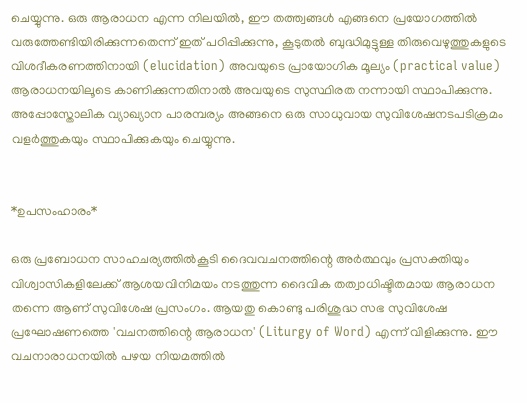ചെയ്യുന്നു. ഒരു ആരാധന എന്ന നിലയിൽ, ഈ തത്ത്വങ്ങൾ എങ്ങനെ പ്രയോഗത്തിൽ വരുത്തേണ്ടിയിരിക്കുന്നതെന്ന് ഇത് പഠിപ്പിക്കുന്നു, കൂടുതൽ ബുദ്ധിമുട്ടുള്ള തിരുവെഴുത്തുകളുടെ വിശദീകരണത്തിനായി (elucidation) അവയുടെ പ്രായോഗിക മൂല്യം (practical value) ആരാധനയിലൂടെ കാണിക്കുന്നതിനാൽ അവയുടെ സുസ്ഥിരത നന്നായി സ്ഥാപിക്കുന്നു. അപ്പോസ്തോലിക വ്യാഖ്യാന പാരമ്പര്യം അങ്ങനെ ഒരു സാധുവായ സുവിശേഷനടപടിക്രമം വളർത്തുകയും സ്ഥാപിക്കുകയും ചെയ്യുന്നു.


*ഉപസംഹാരം*

ഒരു പ്രബോധന സാഹചര്യത്തിൽകൂടി ദൈവവചനത്തിന്റെ അർത്ഥവും പ്രസക്തിയും വിശ്വാസികളിലേക്ക് ആശയവിനിമയം നടത്തുന്ന ദൈവിക തത്വാധിഷ്ടിതമായ ആരാധന തന്നെ ആണ് സുവിശേഷ പ്രസംഗം. ആയതു കൊണ്ടു പരിശുദ്ധ സഭ സുവിശേഷ പ്രഘോഷണത്തെ 'വചനത്തിന്റെ ആരാധന' (Liturgy of Word) എന്ന് വിളിക്കുന്നു. ഈ വചനാരാധനയിൽ പഴയ നിയമത്തിൽ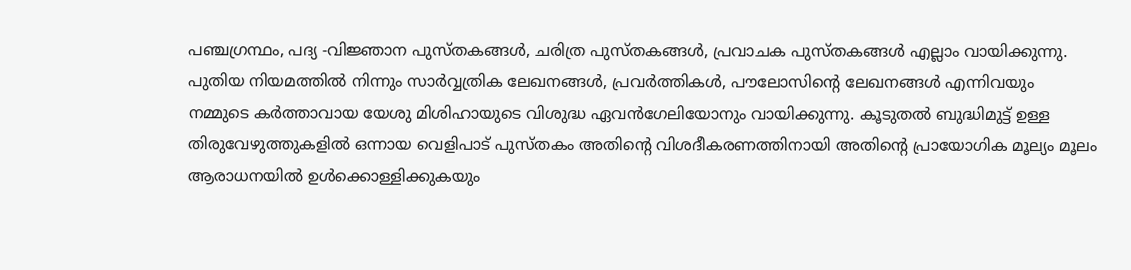പഞ്ചഗ്രന്ഥം, പദ്യ -വിജ്ഞാന പുസ്തകങ്ങൾ, ചരിത്ര പുസ്തകങ്ങൾ, പ്രവാചക പുസ്തകങ്ങൾ എല്ലാം വായിക്കുന്നു. പുതിയ നിയമത്തിൽ നിന്നും സാർവ്വത്രിക ലേഖനങ്ങൾ, പ്രവർത്തികൾ, പൗലോസിന്റെ ലേഖനങ്ങൾ എന്നിവയും നമ്മുടെ കർത്താവായ യേശു മിശിഹായുടെ വിശുദ്ധ ഏവൻഗേലിയോനും വായിക്കുന്നു. കൂടുതൽ ബുദ്ധിമുട്ട് ഉള്ള തിരുവേഴുത്തുകളിൽ ഒന്നായ വെളിപാട് പുസ്തകം അതിന്റെ വിശദീകരണത്തിനായി അതിന്റെ പ്രായോഗിക മൂല്യം മൂലം ആരാധനയിൽ ഉൾക്കൊള്ളിക്കുകയും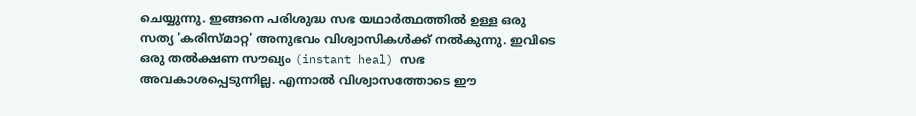ചെയ്യുന്നു. ഇങ്ങനെ പരിശുദ്ധ സഭ യഥാർത്ഥത്തിൽ ഉള്ള ഒരു സത്യ 'കരിസ്മാറ്റ' അനുഭവം വിശ്വാസികൾക്ക് നൽകുന്നു. ഇവിടെ ഒരു തൽക്ഷണ സൗഖ്യം (instant heal) സഭ അവകാശപ്പെടുന്നില്ല. എന്നാൽ വിശ്വാസത്തോടെ ഈ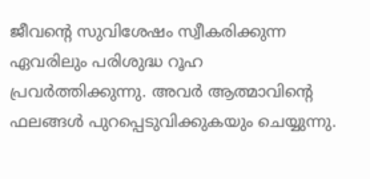ജീവന്റെ സുവിശേഷം സ്വീകരിക്കുന്ന ഏവരിലും പരിശുദ്ധ റൂഹ പ്രവർത്തിക്കുന്നു. അവർ ആത്മാവിന്റെ ഫലങ്ങൾ പുറപ്പെടുവിക്കുകയും ചെയ്യുന്നു.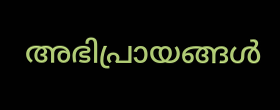അഭിപ്രായങ്ങള്‍